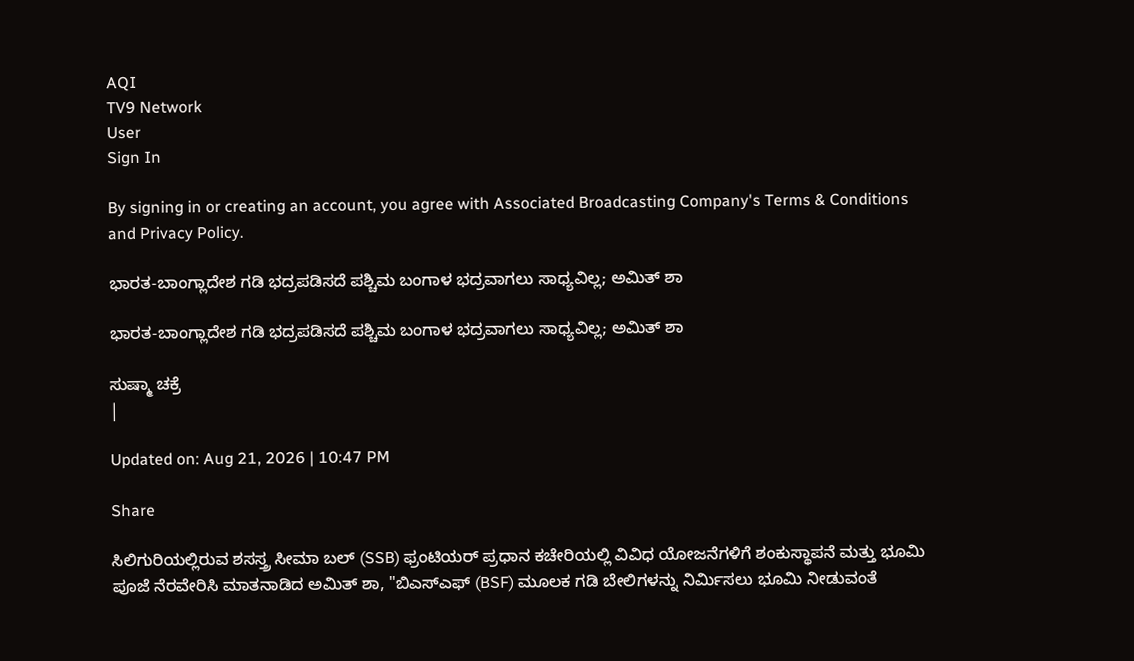AQI
TV9 Network
User
Sign In

By signing in or creating an account, you agree with Associated Broadcasting Company's Terms & Conditions and Privacy Policy.

ಭಾರತ-ಬಾಂಗ್ಲಾದೇಶ ಗಡಿ ಭದ್ರಪಡಿಸದೆ ಪಶ್ಚಿಮ ಬಂಗಾಳ ಭದ್ರವಾಗಲು ಸಾಧ್ಯವಿಲ್ಲ; ಅಮಿತ್ ಶಾ

ಭಾರತ-ಬಾಂಗ್ಲಾದೇಶ ಗಡಿ ಭದ್ರಪಡಿಸದೆ ಪಶ್ಚಿಮ ಬಂಗಾಳ ಭದ್ರವಾಗಲು ಸಾಧ್ಯವಿಲ್ಲ; ಅಮಿತ್ ಶಾ

ಸುಷ್ಮಾ ಚಕ್ರೆ
|

Updated on: Aug 21, 2026 | 10:47 PM

Share

ಸಿಲಿಗುರಿಯಲ್ಲಿರುವ ಶಸಸ್ತ್ರ ಸೀಮಾ ಬಲ್ (SSB) ಫ್ರಂಟಿಯರ್ ಪ್ರಧಾನ ಕಚೇರಿಯಲ್ಲಿ ವಿವಿಧ ಯೋಜನೆಗಳಿಗೆ ಶಂಕುಸ್ಥಾಪನೆ ಮತ್ತು ಭೂಮಿ ಪೂಜೆ ನೆರವೇರಿಸಿ ಮಾತನಾಡಿದ ಅಮಿತ್ ಶಾ, "ಬಿಎಸ್‌ಎಫ್ (BSF) ಮೂಲಕ ಗಡಿ ಬೇಲಿಗಳನ್ನು ನಿರ್ಮಿಸಲು ಭೂಮಿ ನೀಡುವಂತೆ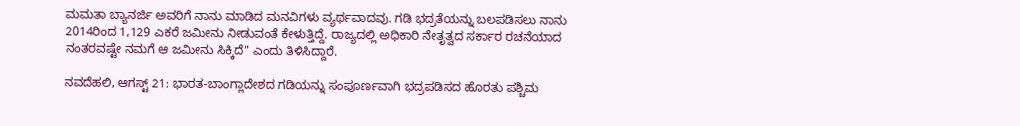ಮಮತಾ ಬ್ಯಾನರ್ಜಿ ಅವರಿಗೆ ನಾನು ಮಾಡಿದ ಮನವಿಗಳು ವ್ಯರ್ಥವಾದವು. ಗಡಿ ಭದ್ರತೆಯನ್ನು ಬಲಪಡಿಸಲು ನಾನು 2014ರಿಂದ 1,129 ಎಕರೆ ಜಮೀನು ನೀಡುವಂತೆ ಕೇಳುತ್ತಿದ್ದೆ. ರಾಜ್ಯದಲ್ಲಿ ಅಧಿಕಾರಿ ನೇತೃತ್ವದ ಸರ್ಕಾರ ರಚನೆಯಾದ ನಂತರವಷ್ಟೇ ನಮಗೆ ಆ ಜಮೀನು ಸಿಕ್ಕಿದೆ" ಎಂದು ತಿಳಿಸಿದ್ದಾರೆ.

ನವದೆಹಲಿ, ಆಗಸ್ಟ್ 21: ಭಾರತ-ಬಾಂಗ್ಲಾದೇಶದ ಗಡಿಯನ್ನು ಸಂಪೂರ್ಣವಾಗಿ ಭದ್ರಪಡಿಸದ ಹೊರತು ಪಶ್ಚಿಮ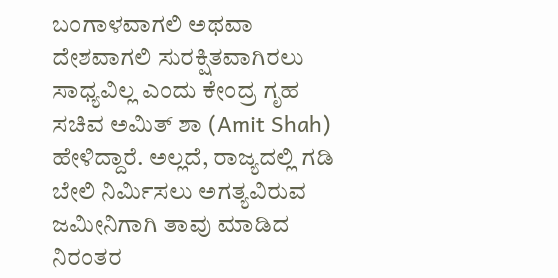ಬಂಗಾಳವಾಗಲಿ ಅಥವಾ ದೇಶವಾಗಲಿ ಸುರಕ್ಷಿತವಾಗಿರಲು ಸಾಧ್ಯವಿಲ್ಲ ಎಂದು ಕೇಂದ್ರ ಗೃಹ ಸಚಿವ ಅಮಿತ್ ಶಾ (Amit Shah) ಹೇಳಿದ್ದಾರೆ. ಅಲ್ಲದೆ, ರಾಜ್ಯದಲ್ಲಿ ಗಡಿ ಬೇಲಿ ನಿರ್ಮಿಸಲು ಅಗತ್ಯವಿರುವ ಜಮೀನಿಗಾಗಿ ತಾವು ಮಾಡಿದ ನಿರಂತರ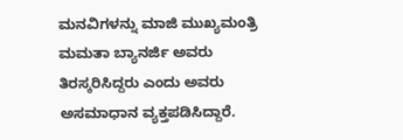ಮನವಿಗಳನ್ನು ಮಾಜಿ ಮುಖ್ಯಮಂತ್ರಿ ಮಮತಾ ಬ್ಯಾನರ್ಜಿ ಅವರು ತಿರಸ್ಕರಿಸಿದ್ದರು ಎಂದು ಅವರು ಅಸಮಾಧಾನ ವ್ಯಕ್ತಪಡಿಸಿದ್ದಾರೆ.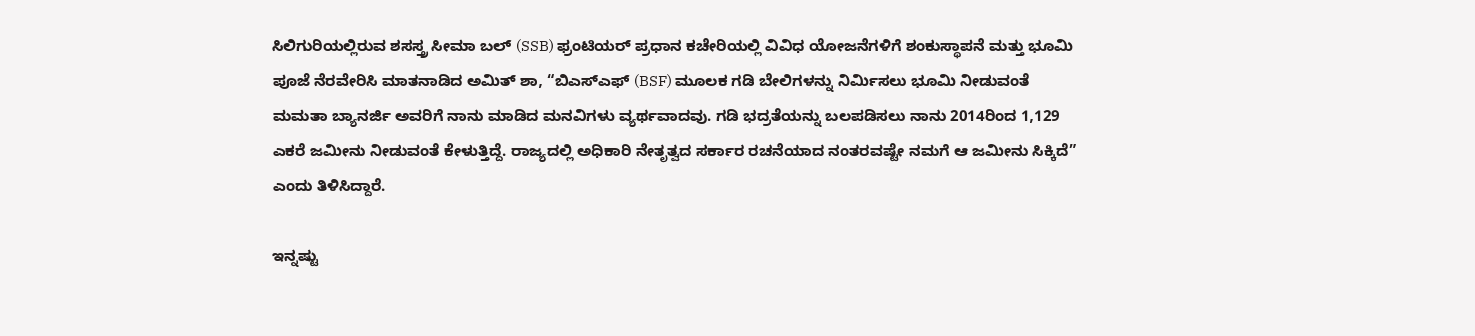ಸಿಲಿಗುರಿಯಲ್ಲಿರುವ ಶಸಸ್ತ್ರ ಸೀಮಾ ಬಲ್ (SSB) ಫ್ರಂಟಿಯರ್ ಪ್ರಧಾನ ಕಚೇರಿಯಲ್ಲಿ ವಿವಿಧ ಯೋಜನೆಗಳಿಗೆ ಶಂಕುಸ್ಥಾಪನೆ ಮತ್ತು ಭೂಮಿ ಪೂಜೆ ನೆರವೇರಿಸಿ ಮಾತನಾಡಿದ ಅಮಿತ್ ಶಾ, “ಬಿಎಸ್‌ಎಫ್ (BSF) ಮೂಲಕ ಗಡಿ ಬೇಲಿಗಳನ್ನು ನಿರ್ಮಿಸಲು ಭೂಮಿ ನೀಡುವಂತೆ ಮಮತಾ ಬ್ಯಾನರ್ಜಿ ಅವರಿಗೆ ನಾನು ಮಾಡಿದ ಮನವಿಗಳು ವ್ಯರ್ಥವಾದವು. ಗಡಿ ಭದ್ರತೆಯನ್ನು ಬಲಪಡಿಸಲು ನಾನು 2014ರಿಂದ 1,129 ಎಕರೆ ಜಮೀನು ನೀಡುವಂತೆ ಕೇಳುತ್ತಿದ್ದೆ. ರಾಜ್ಯದಲ್ಲಿ ಅಧಿಕಾರಿ ನೇತೃತ್ವದ ಸರ್ಕಾರ ರಚನೆಯಾದ ನಂತರವಷ್ಟೇ ನಮಗೆ ಆ ಜಮೀನು ಸಿಕ್ಕಿದೆ” ಎಂದು ತಿಳಿಸಿದ್ದಾರೆ.

ಇನ್ನಷ್ಟು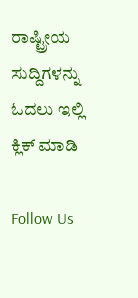ರಾಷ್ಟ್ರೀಯ ಸುದ್ದಿಗಳನ್ನು ಓದಲು ಇಲ್ಲಿ ಕ್ಲಿಕ್ ಮಾಡಿ

Follow Us